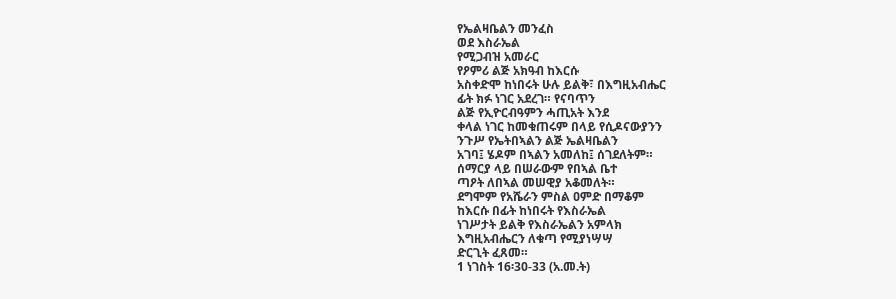የኤልዛቤልን መንፈስ
ወደ እስራኤል
የሚጋብዝ አመራር
የዖምሪ ልጅ አክዓብ ከእርሱ
አስቀድሞ ከነበሩት ሁሉ ይልቅ፣ በእግዚአብሔር
ፊት ክፉ ነገር አደረገ። የናባጥን
ልጅ የኢዮርብዓምን ሓጢአት እንደ
ቀላል ነገር ከመቁጠሩም በላይ የሲዶናውያንን
ንጉሥ የኤትበኣልን ልጅ ኤልዛቤልን
አገባ፤ ሄዶም በኣልን አመለከ፤ ሰገደለትም።
ሰማርያ ላይ በሠራውም የበኣል ቤተ
ጣዖት ለበኣል መሠዊያ አቆመለት።
ደግሞም የአሼራን ምስል ዐምድ በማቆም
ከእርሱ በፊት ከነበሩት የእስራኤል
ነገሥታት ይልቅ የእስራኤልን አምላክ
እግዚአብሔርን ለቁጣ የሚያነሣሣ
ድርጊት ፈጸመ።
1 ነገስት 16፡30-33 (አ.መ.ት)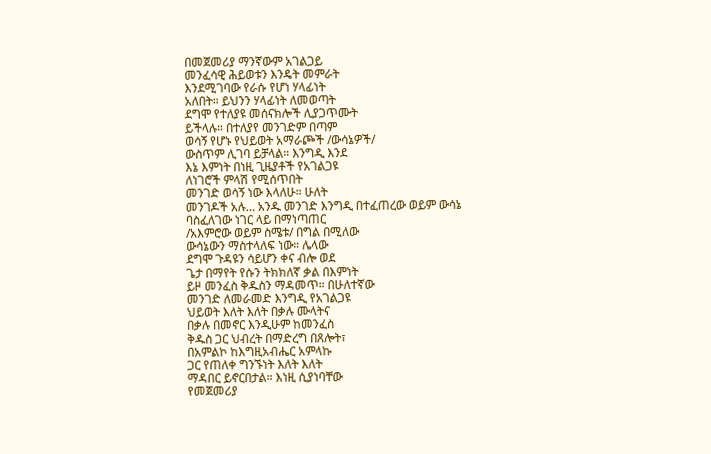በመጀመሪያ ማንኛውም አገልጋይ
መንፈሳዊ ሕይወቱን እንዴት መምራት
እንደሚገባው የራሱ የሆነ ሃላፊነት
አለበት። ይህንን ሃላፊነት ለመወጣት
ደግሞ የተለያዩ መሰናክሎች ሊያጋጥሙት
ይችላሉ። በተለያየ መንገድም በጣም
ወሳኝ የሆኑ የህይወት አማራጮች /ውሳኔዎች/
ውስጥም ሊገባ ይቻላል። እንግዲ እንደ
እኔ እምነት በነዚ ጊዜያቶች የአገልጋዩ
ለነገሮች ምላሽ የሚሰጥበት
መንገድ ወሳኝ ነው እላለሁ። ሁለት
መንገዶች አሉ… አንዱ መንገድ እንግዲ በተፈጠረው ወይም ውሳኔ
ባስፈለገው ነገር ላይ በማነጣጠር
/አእምሮው ወይም ስሜቱ/ በግል በሚለው
ውሳኔውን ማስተላለፍ ነው። ሌላው
ደግሞ ጉዳዩን ሳይሆን ቀና ብሎ ወደ
ጌታ በማየት የሱን ትክክለኛ ቃል በእምነት
ይዞ መንፈስ ቅዱስን ማዳመጥ። በሁለተኛው
መንገድ ለመራመድ እንግዲ የአገልጋዩ
ህይወት እለት እለት በቃሉ ሙላትና
በቃሉ በመኖር እንዲሁም ከመንፈስ
ቅዱስ ጋር ህብረት በማድረግ በጸሎት፣
በአምልኮ ከእግዚአብሔር አምላኩ
ጋር የጠለቀ ግንኙነት እለት እለት
ማዳበር ይኖርበታል። እነዚ ሲያነባቸው
የመጀመሪያ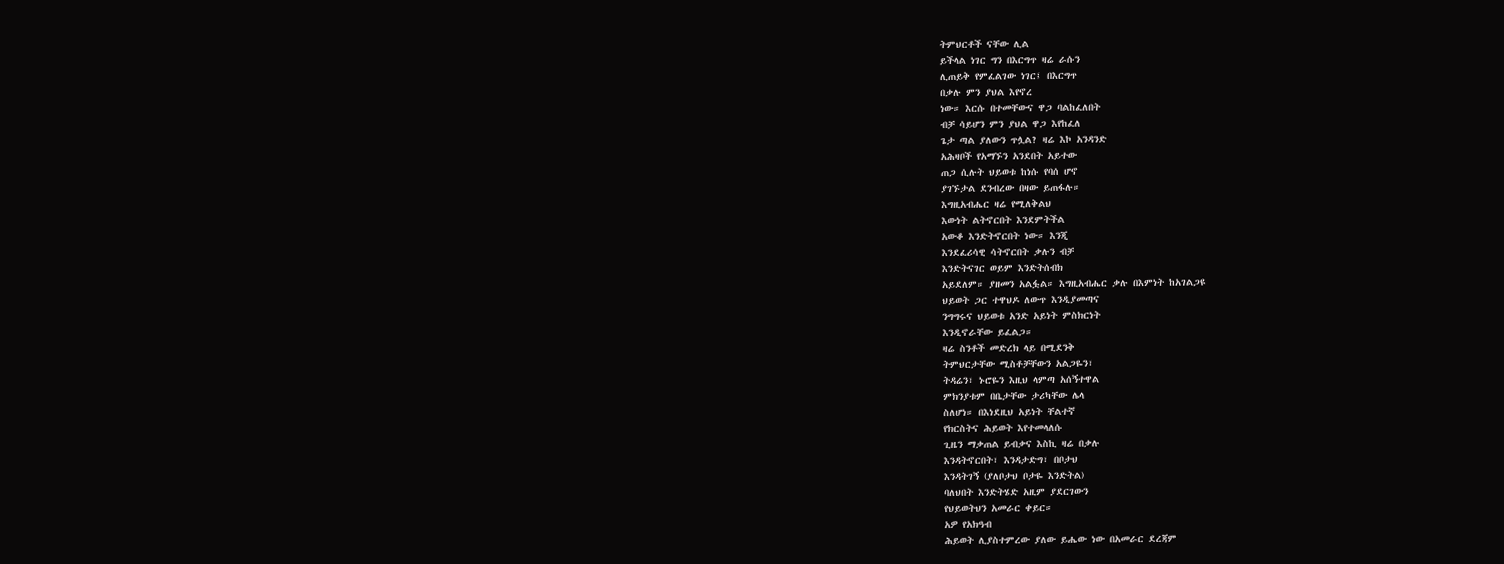ትምህርቶች ናቸው ሊል
ይችላል ነገር ግን በእርግጥ ዛሬ ራሱን
ሊጠይቅ የምፈልገው ነገር፤ በእርግጥ
በቃሉ ምን ያህል እየኖረ
ነው። እርሱ በተመቸውና ዋጋ ባልከፈለበት
ብቻ ሳይሆን ምን ያህል ዋጋ እየከፈለ
ጌታ ጣል ያለውን ጥሏል? ዛሬ እኮ አንዳንድ
አሕዛቦች የአማኙን አንደበት አይተው
ጠጋ ሲሉት ህይወቱ ከነሱ የባሰ ሆኖ
ያገኙታል ደንብረው በዛው ይጠፋሉ።
እግዚአብሔር ዛሬ የሚለቅልህ
እውነት ልትኖርበት እንደምትችል
አውቆ እንድትኖርበት ነው። እንጂ
እንደፈሪሳዊ ሳትኖርበት ቃሉን ብቻ
እንድትናገር ወይም እንድትሰብክ
አይደለም። ያዘመን አልፏል። እግዚአብሔር ቃሉ በእምነት ከአገልጋዩ
ህይወት ጋር ተዋህዶ ለውጥ እንዲያመጣና
ንግግሩና ህይወቱ አንድ አይነት ምስክርነት
እንዲኖራቸው ይፈልጋ።
ዛሬ ስንቶች መድረክ ላይ በሚደንቅ
ትምህርታቸው ሚስቶቻቸውን አልጋዬን፣
ትዳሬን፣ ኑሮዬን እዚህ ላምጣ አሰኝተዋል
ምክንያቱም በቤታቸው ታሪካቸው ሌላ
ስለሆነ። በእነደዚህ አይነት ቸልተኛ
የክርስትና ሕይወት እየተመላለሱ
ጊዜን ማቃጠል ይብቃና እስኪ ዛሬ በቃሉ
እንዳትኖርበት፣ እንዳታድግ፣ በቦታህ
እንዳትገኝ (ያለቦታህ ቦታዬ እንድትል)
ባለህበት እንድትሄድ አዚም ያደርገውን
የህይወትህን አመራር ቀይር።
አዎ የአክዓብ
ሕይወት ሊያስተምረው ያለው ይሔው ነው በአመራር ደረጃም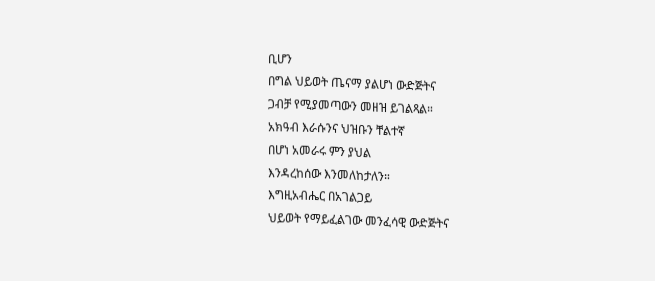ቢሆን
በግል ህይወት ጤናማ ያልሆነ ውድጅትና
ጋብቻ የሚያመጣውን መዘዝ ይገልጻል።
አክዓብ እራሱንና ህዝቡን ቸልተኛ
በሆነ አመራሩ ምን ያህል
እንዳረከሰው እንመለከታለን።
እግዚአብሔር በአገልጋይ
ህይወት የማይፈልገው መንፈሳዊ ውድጅትና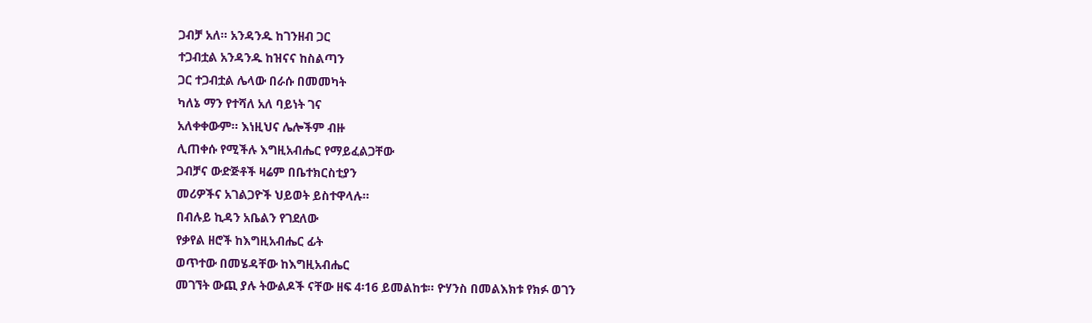ጋብቻ አለ። አንዳንዱ ከገንዘብ ጋር
ተጋብቷል አንዳንዱ ከዝናና ከስልጣን
ጋር ተጋብቷል ሌላው በራሱ በመመካት
ካለኔ ማን የተሻለ አለ ባይነት ገና
አለቀቀውም። እነዚህና ሌሎችም ብዙ
ሊጠቀሱ የሚችሉ እግዚአብሔር የማይፈልጋቸው
ጋብቻና ውድጅቶች ዛሬም በቤተክርስቲያን
መሪዎችና አገልጋዮች ህይወት ይስተዋላሉ።
በብሉይ ኪዳን አቤልን የገደለው
የቃየል ዘሮች ከእግዚአብሔር ፊት
ወጥተው በመሄዳቸው ከእግዚአብሔር
መገኘት ውጪ ያሉ ትውልዶች ናቸው ዘፍ 4፡16 ይመልከቱ። ዮሃንስ በመልእክቱ የክፉ ወገን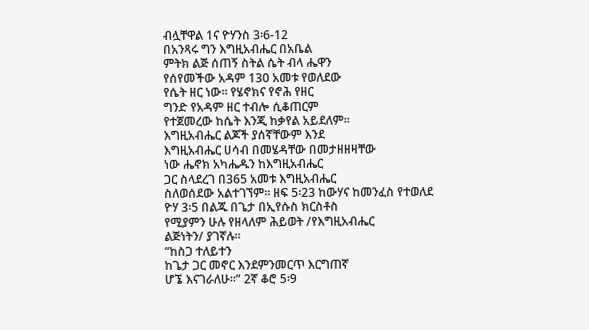ብሏቸዋል 1ና ዮሃንስ 3፡6-12
በአንጻሩ ግን እግዚአብሔር በአቤል
ምትክ ልጅ ሰጠኝ ስትል ሴት ብላ ሔዋን
የሰየመችው አዳም 130 አመቱ የወለደው
የሴት ዘር ነው። የሄኖክና የኖሕ የዘር
ግንድ የአዳም ዘር ተብሎ ሲቆጠርም
የተጀመረው ከሴት እንጂ ከቃየል አይደለም።
እግዚአብሔር ልጆች ያሰኛቸውም እንደ
እግዚአብሔር ሀሳብ በመሄዳቸው በመታዘዘዛቸው
ነው ሔኖክ አካሔዱን ከእግዚአብሔር
ጋር ስላደረገ በ365 አመቱ እግዚአብሔር
ስለወሰደው አልተገኘም። ዘፍ 5፡23 ከውሃና ከመንፈስ የተወለደ
ዮሃ 3፡5 በልጁ በጌታ በኢየሱስ ክርስቶስ
የሚያምን ሁሉ የዘላለም ሕይወት /የእግዚአብሔር
ልጅነትን/ ያገኛሉ።
“ከስጋ ተለይተን
ከጌታ ጋር መኖር እንደምንመርጥ እርግጠኛ
ሆኜ እናገራለሁ።” 2ኛ ቆሮ 5፡9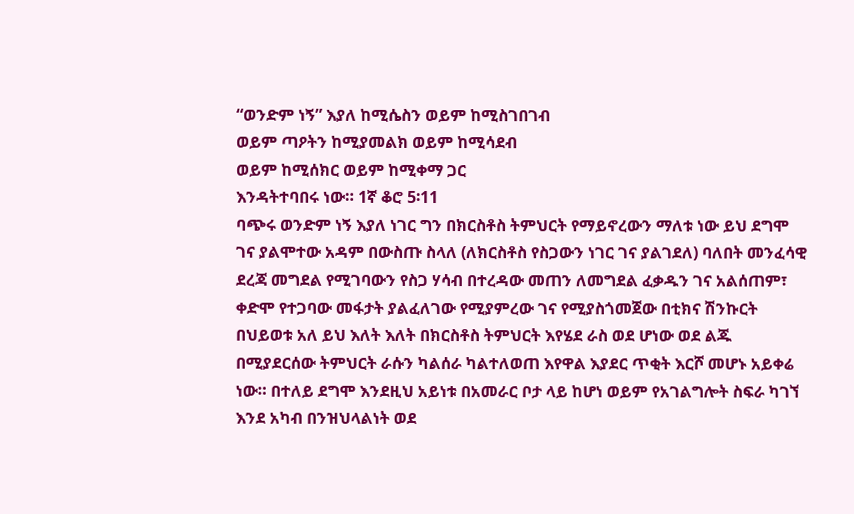“ወንድም ነኝ” እያለ ከሚሴስን ወይም ከሚስገበገብ
ወይም ጣዖትን ከሚያመልክ ወይም ከሚሳደብ
ወይም ከሚሰክር ወይም ከሚቀማ ጋር
እንዳትተባበሩ ነው። 1ኛ ቆሮ 5፡11
ባጭሩ ወንድም ነኝ እያለ ነገር ግን በክርስቶስ ትምህርት የማይኖረውን ማለቱ ነው ይህ ደግሞ ገና ያልሞተው አዳም በውስጡ ስላለ (ለክርስቶስ የስጋውን ነገር ገና ያልገደለ) ባለበት መንፈሳዊ ደረጃ መግደል የሚገባውን የስጋ ሃሳብ በተረዳው መጠን ለመግደል ፈቃዱን ገና አልሰጠም፣ ቀድሞ የተጋባው መፋታት ያልፈለገው የሚያምረው ገና የሚያስጎመጀው በቲክና ሽንኩርት በህይወቱ አለ ይህ እለት እለት በክርስቶስ ትምህርት እየሄደ ራስ ወደ ሆነው ወደ ልጁ በሚያደርሰው ትምህርት ራሱን ካልሰራ ካልተለወጠ እየዋል እያደር ጥቂት እርሾ መሆኑ አይቀሬ ነው። በተለይ ደግሞ እንደዚህ አይነቱ በአመራር ቦታ ላይ ከሆነ ወይም የአገልግሎት ስፍራ ካገኘ እንደ አካብ በንዝህላልነት ወደ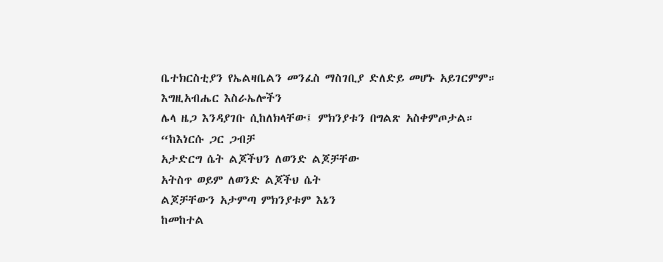ቤተክርስቲያን የኤልዛቤልን መንፈስ ማስገቢያ ድለድይ መሆኑ አይገርምም።
እግዚአብሔር እስራኤሎችን
ሌላ ዜጋ እንዳያገቡ ሲከለክላቸው፤ ምክንያቱን በግልጽ አስቀምጦታል።
“ከእነርሱ ጋር ጋብቻ
አታድርግ ሴት ልጆችህን ለወንድ ልጆቻቸው
አትስጥ ወይም ለወንድ ልጆችህ ሴት
ልጆቻቸውን አታምጣ ምክንያቱም እኔን
ከመከተል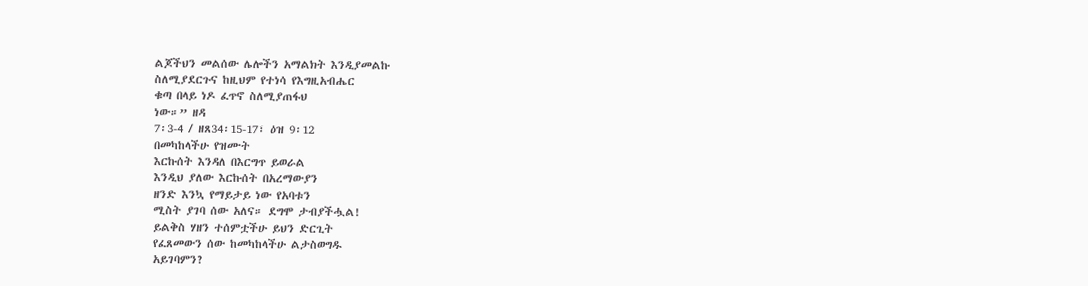ልጆችህን መልሰው ሌሎችን አማልክት እንዲያመልኩ
ስለሚያደርጉና ከዚህም የተነሳ የእግዚአብሔር
ቁጣ በላይ ነዶ ፈጥኖ ስለሚያጠፋህ
ነው።” ዘዳ
7፡3-4 / ዘጸ34፡15-17፣ ዕዝ 9፡12
በመካከላችሁ የዝሙት
እርኩሰት እንዳለ በእርግጥ ይወራል
እንዲህ ያለው እርኩሰት በአረማውያን
ዘንድ እንኳ የማይታይ ነው የአባቱን
ሚስት ያገባ ሰው አለና። ደግሞ ታብያችሗል!
ይልቅስ ሃዘን ተሰምቷችሁ ይህን ድርጊት
የፈጸመውን ሰው ከመካከላችሁ ልታስወግዱ
አይገባምን?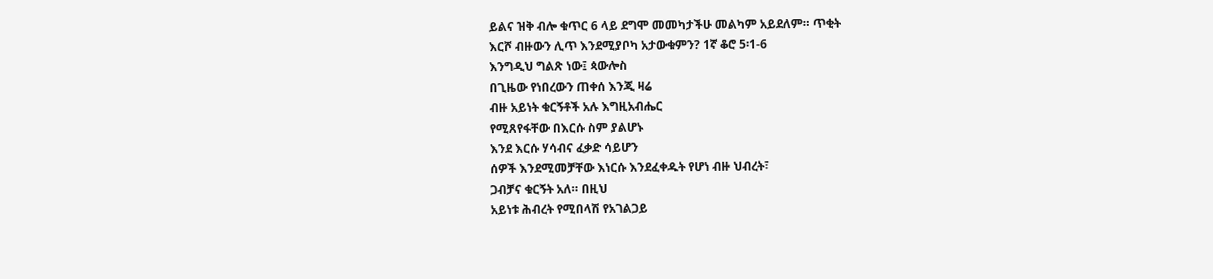ይልና ዝቅ ብሎ ቁጥር 6 ላይ ደግሞ መመካታችሁ መልካም አይደለም። ጥቂት
እርሾ ብዙውን ሊጥ እንደሚያቦካ አታውቁምን? 1ኛ ቆሮ 5፡1-6
እንግዲህ ግልጽ ነው፤ ጳውሎስ
በጊዜው የነበረውን ጠቀሰ እንጂ ዛሬ
ብዙ አይነት ቁርኝቶች አሉ እግዚአብሔር
የሚጸየፋቸው በእርሱ ስም ያልሆኑ
እንደ እርሱ ሃሳብና ፈቃድ ሳይሆን
ሰዎች እንደሚመቻቸው እነርሱ እንደፈቀዱት የሆነ ብዙ ህብረት፣
ጋብቻና ቁርኝት አለ። በዚህ
አይነቱ ሕብረት የሚበላሽ የአገልጋይ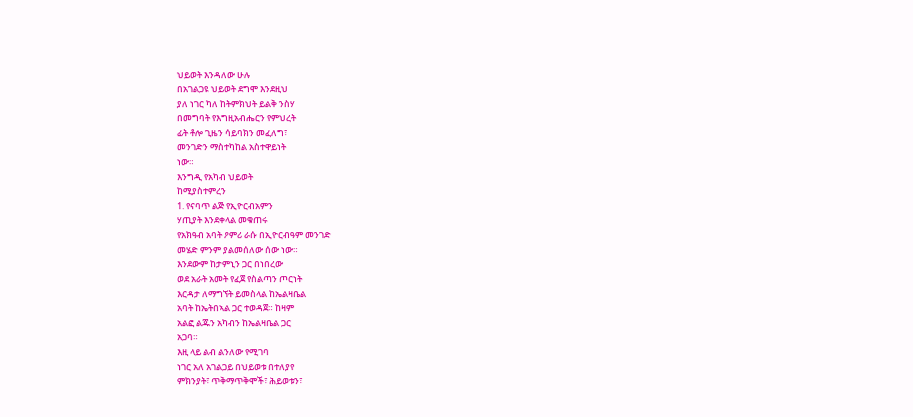ህይወት እንዳለው ሁሉ
በአገልጋዩ ህይወት ደግሞ እንደዚህ
ያለ ነገር ካለ ከትምክህት ይልቅ ንስሃ
በመግባት የእግዚአብሔርን የምህረት
ፊት ቶሎ ጊዜን ሳይባክን መፈለግ፣
መንገድን ማስተካከል አስተዋይነት
ነው።
እንግዲ የአካብ ህይወት
ከሚያስተምረን
1. የናባጥ ልጅ የኢዮርብአምን
ሃጢያት እንደቀላል መቁጠሩ
የአክዓብ አባት ዖምሪ ራሱ በኢዮርብዓም መንገድ
መሄድ ምንም ያልመሰለው ሰው ነው።
እንደውም ከታምኒን ጋር በነበረው
ወደ አራት አመት የፈጀ የስልጣን ጦርነት
እርዳታ ለማግኘት ይመስላል ከኤልዛቤል
አባት ከኤትበኣል ጋር ተወዳጀ። ከዛም
አልፎ ልጁን አካብን ከኤልዛቤል ጋር
አጋባ።
እዚ ላይ ልብ ልንለው የሚገባ
ነገር አለ አገልጋይ በህይወቱ በተለያየ
ምክንያት፣ ጥቅማጥቅሞች፣ ሕይወቱን፣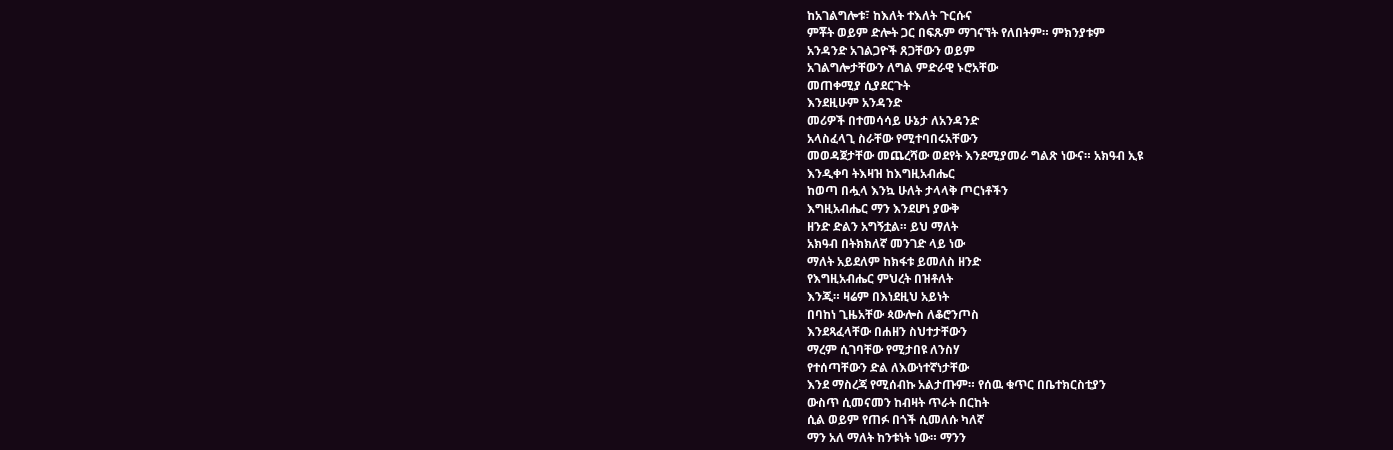ከአገልግሎቱ፣ ከእለት ተእለት ጉርሱና
ምቾት ወይም ድሎት ጋር በፍጹም ማገናኘት የለበትም። ምክንያቱም
አንዳንድ አገልጋዮች ጸጋቸውን ወይም
አገልግሎታቸውን ለግል ምድራዊ ኑሮአቸው
መጠቀሚያ ሲያደርጉት
እንደዚሁም አንዳንድ
መሪዎች በተመሳሳይ ሁኔታ ለአንዳንድ
አላስፈላጊ ስራቸው የሚተባበሩአቸውን
መወዳጀታቸው መጨረሻው ወደየት እንደሚያመራ ግልጽ ነውና። አክዓብ ኢዩ
እንዲቀባ ትእዛዝ ከእግዚአብሔር
ከወጣ በሗላ እንኳ ሁለት ታላላቅ ጦርነቶችን
እግዚአብሔር ማን እንደሆነ ያውቅ
ዘንድ ድልን አግኝቷል። ይህ ማለት
አክዓብ በትክክለኛ መንገድ ላይ ነው
ማለት አይደለም ከክፋቱ ይመለስ ዘንድ
የእግዚአብሔር ምህረት በዝቶለት
እንጂ። ዛሬም በእነደዚህ አይነት
በባከነ ጊዜአቸው ጳውሎስ ለቆሮንጦስ
እንደጻፈላቸው በሐዘን ስህተታቸውን
ማረም ሲገባቸው የሚታበዩ ለንስሃ
የተሰጣቸውን ድል ለእውነተኛነታቸው
እንደ ማስረጃ የሚሰብኩ አልታጡም። የሰዉ ቁጥር በቤተክርስቲያን
ውስጥ ሲመናመን ከብዛት ጥራት በርከት
ሲል ወይም የጠፉ በጎች ሲመለሱ ካለኛ
ማን አለ ማለት ከንቱነት ነው። ማንን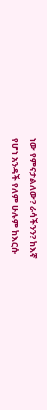ነው የምናታልለው? ራሳችንን? ከእኛ
የሆነ አንዳች የለም ሁሉም ከእርሱ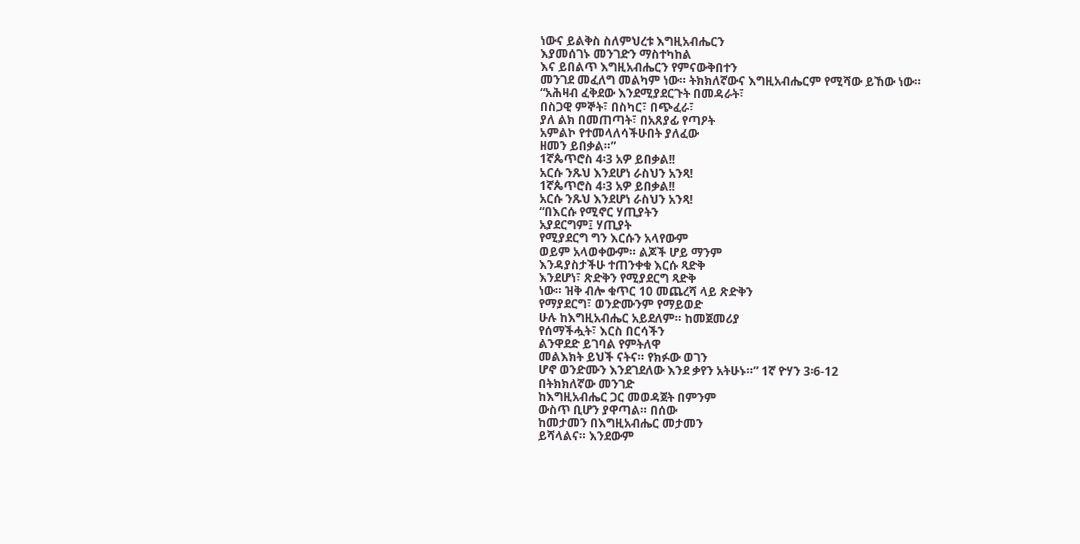ነውና ይልቅስ ስለምህረቱ እግዚአብሔርን
እያመሰገኑ መንገድን ማስተካከል
እና ይበልጥ እግዚአብሔርን የምናውቅበተን
መንገደ መፈለግ መልካም ነው። ትክክለኛውና እግዚአብሔርም የሚሻው ይኸው ነው።
“አሕዛብ ፈቅደው እንደሚያደርጉት በመዳራት፣
በስጋዊ ምኞት፣ በስካር፣ በጭፈራ፣
ያለ ልክ በመጠጣት፣ በአጸያፊ የጣዖት
አምልኮ የተመላለሳችሁበት ያለፈው
ዘመን ይበቃል።”
1ኛጴጥሮስ 4፡3 አዎ ይበቃል!!
አርሱ ንጹህ እንደሆነ ራስህን አንጻ!
1ኛጴጥሮስ 4፡3 አዎ ይበቃል!!
አርሱ ንጹህ እንደሆነ ራስህን አንጻ!
“በእርሱ የሚኖር ሃጢያትን
አያደርግም፤ ሃጢያት
የሚያደርግ ግን እርሱን አላየውም
ወይም አላወቀውም። ልጆች ሆይ ማንም
እንዳያስታችሁ ተጠንቀቁ እርሱ ጻድቅ
እንደሆነ፣ ጽድቅን የሚያደርግ ጻድቅ
ነው። ዝቅ ብሎ ቁጥር 10 መጨረሻ ላይ ጽድቅን
የማያደርግ፣ ወንድሙንም የማይወድ
ሁሉ ከእግዚአብሔር አይደለም። ከመጀመሪያ
የሰማችሗት፣ እርስ በርሳችን
ልንዋደድ ይገባል የምትለዋ
መልእክት ይህች ናትና። የክፉው ወገን
ሆኖ ወንድሙን እንደገደለው እንደ ቃየን አትሁኑ።” 1ኛ ዮሃን 3፡6-12
በትክክለኛው መንገድ
ከእግዚአብሔር ጋር መወዳጀት በምንም
ውስጥ ቢሆን ያዋጣል። በሰው
ከመታመን በእግዚአብሔር መታመን
ይሻላልና። እንደውም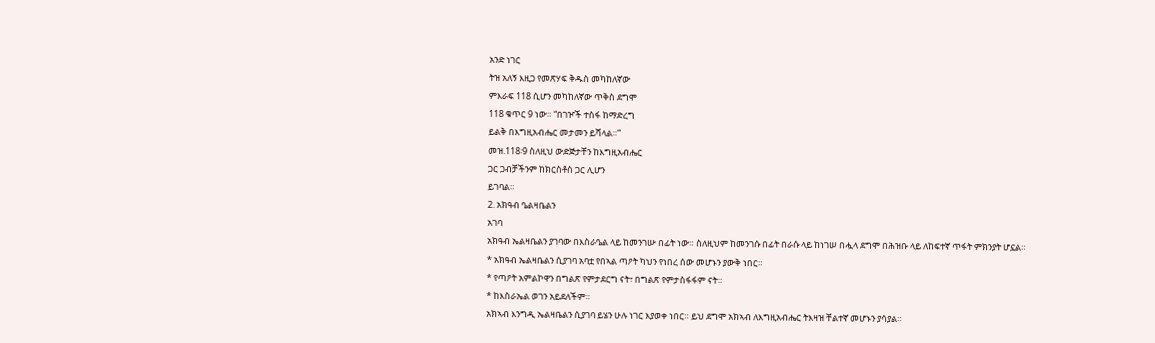አንድ ነገር
ትዝ አለኝ እዚጋ የመጽሃፍ ቅዱስ መካከለኛው
ምእራፍ 118 ሲሆን መካከለኛው ጥቅስ ደግሞ
118 ቁጥር 9 ነው። “በገዦች ተስፋ ከማድረግ
ይልቅ በእግዚአብሔር መታመን ይሻላል።”
መዝ.118፡9 ስለዚህ ውድጅታቸን ከእግዚአብሔር
ጋር ጋብቻችንም ከክርስቶስ ጋር ሊሆን
ይገባል።
2. አክዓብ ዔልዛቤልን
አገባ
አክዓብ ኤልዛቤልን ያገባው በእስራዔል ላይ ከመንገሡ በፊት ነው። ስለዚህም ከመንገሱ በፊት በራሱ ላይ ከነገሠ በሗላ ደግሞ በሕዝቡ ላይ ለከፍተኛ ጥፋት ምክንያት ሆኗል።
* አክዓብ ኤልዛቤልን ሲያገባ አባቷ የበኣል ጣዖት ካህን የነበረ ሰው መሆኑን ያውቅ ነበር።
* የጣዖት አምልኮዋን በግልጽ የምታደርግ ናት፣ በግልጽ የምታስፋፋም ናት።
* ከእስራኤል ወገን አይደለችም።
አክኣብ እንግዲ ኤልዛቤልን ሲያገባ ይሄን ሁሉ ነገር እያወቀ ነበር። ይህ ደግሞ አክኣብ ለእግዚአብሔር ትእዛዝ ቸልተኛ መሆኑን ያሳያል።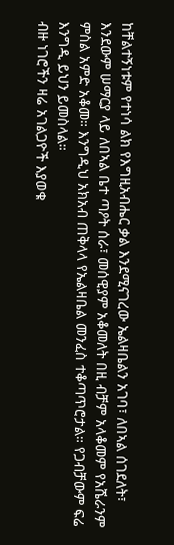ከቸልተኝነቱም የተነሳ ልክ የእግዚአብሔር ቃል እንደሚናገረው ኤልዛቤልን አገባ፣ ለበኣል ሰገደለት፣ እንደውም ሠማርያ ላይ ለበኣል ቤተ ጣዖት ሰራ፣ መሰዊያም አቆመለት በዚ ብቻም አላቆመም የአሼራንም ምስል አምድ አቆመ። እንግዲህ አክአብ ጠቅላላ የኤልዛቤል መንፈስ ተቆጣጥሮታል። የጋብቻውም ፍሬ እንግዲ ይህን ይመስላል።
ብዙ ነገሮችን ዛሬ አገልጋዮች እያወቁ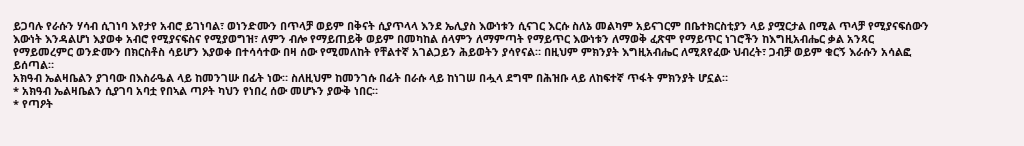ይጋባሉ የራሱን ሃሳብ ሲገነባ እየታየ አብሮ ይገነባል፣ ወነንድሙን በጥላቻ ወይም በቅናት ሲያጥላላ እንደ ኤሊያስ እውነቱን ሲናገር እርሱ ስለኔ መልካም አይናገርም በቤተክርስቲያን ላይ ያሟርታል በሚል ጥላቻ የሚያናፍሰውን እውነት እንዳልሆነ እያወቀ አብሮ የሚያናፍስና የሚያወግዝ፣ ለምን ብሎ የማይጠይቅ ወይም በመካከል ሰላምን ለማምጣት የማይጥር እውነቱን ለማወቅ ፈጽሞ የማይጥር ነገሮችን ከእግዚአብሔር ቃል አንጻር የማይመረምር ወንድሙን በክርስቶስ ሳይሆን እያወቀ በተሳሳተው በዛ ሰው የሚመለከት የቸልተኛ አገልጋይን ሕይወትን ያሳየናል። በዚህም ምክንያት እግዚአብሔር ለሚጸየፈው ህብረት፣ ጋብቻ ወይም ቁርኝ እራሱን አሳልፎ ይሰጣል።
አክዓብ ኤልዛቤልን ያገባው በእስራዔል ላይ ከመንገሡ በፊት ነው። ስለዚህም ከመንገሱ በፊት በራሱ ላይ ከነገሠ በሗላ ደግሞ በሕዝቡ ላይ ለከፍተኛ ጥፋት ምክንያት ሆኗል።
* አክዓብ ኤልዛቤልን ሲያገባ አባቷ የበኣል ጣዖት ካህን የነበረ ሰው መሆኑን ያውቅ ነበር።
* የጣዖት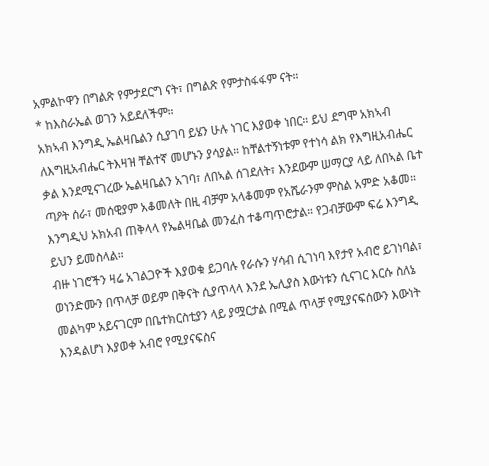አምልኮዋን በግልጽ የምታደርግ ናት፣ በግልጽ የምታስፋፋም ናት።
* ከእስራኤል ወገን አይደለችም።
አክኣብ እንግዲ ኤልዛቤልን ሲያገባ ይሄን ሁሉ ነገር እያወቀ ነበር። ይህ ደግሞ አክኣብ ለእግዚአብሔር ትእዛዝ ቸልተኛ መሆኑን ያሳያል። ከቸልተኝነቱም የተነሳ ልክ የእግዚአብሔር ቃል እንደሚናገረው ኤልዛቤልን አገባ፣ ለበኣል ሰገደለት፣ እንደውም ሠማርያ ላይ ለበኣል ቤተ ጣዖት ሰራ፣ መሰዊያም አቆመለት በዚ ብቻም አላቆመም የአሼራንም ምስል አምድ አቆመ። እንግዲህ አክአብ ጠቅላላ የኤልዛቤል መንፈስ ተቆጣጥሮታል። የጋብቻውም ፍሬ እንግዲ ይህን ይመስላል።
ብዙ ነገሮችን ዛሬ አገልጋዮች እያወቁ ይጋባሉ የራሱን ሃሳብ ሲገነባ እየታየ አብሮ ይገነባል፣ ወነንድሙን በጥላቻ ወይም በቅናት ሲያጥላላ እንደ ኤሊያስ እውነቱን ሲናገር እርሱ ስለኔ መልካም አይናገርም በቤተክርስቲያን ላይ ያሟርታል በሚል ጥላቻ የሚያናፍሰውን እውነት እንዳልሆነ እያወቀ አብሮ የሚያናፍስና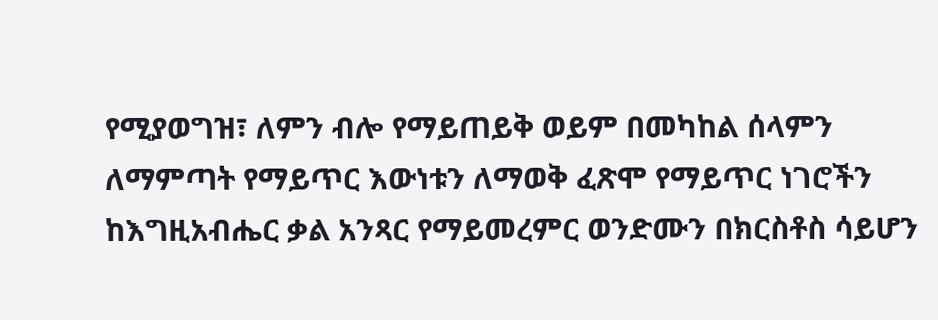የሚያወግዝ፣ ለምን ብሎ የማይጠይቅ ወይም በመካከል ሰላምን ለማምጣት የማይጥር እውነቱን ለማወቅ ፈጽሞ የማይጥር ነገሮችን ከእግዚአብሔር ቃል አንጻር የማይመረምር ወንድሙን በክርስቶስ ሳይሆን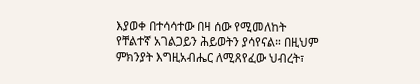እያወቀ በተሳሳተው በዛ ሰው የሚመለከት የቸልተኛ አገልጋይን ሕይወትን ያሳየናል። በዚህም ምክንያት እግዚአብሔር ለሚጸየፈው ህብረት፣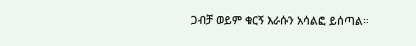ጋብቻ ወይም ቁርኝ እራሱን አሳልፎ ይሰጣል።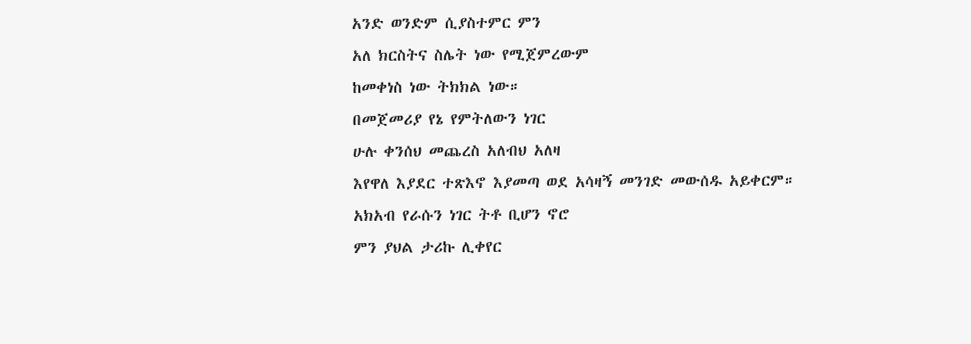አንድ ወንድም ሲያስተምር ምን
አለ ክርስትና ስሌት ነው የሚጀምረውም
ከመቀነስ ነው ትክክል ነው።
በመጀመሪያ የኔ የምትለውን ነገር
ሁሉ ቀንሰህ መጨረስ አለብህ አለዛ
እየዋለ እያደር ተጽእኖ እያመጣ ወደ አሳዛኝ መንገድ መውሰዱ አይቀርም።
አክአብ የራሱን ነገር ትቶ ቢሆን ኖሮ
ምን ያህል ታሪኩ ሊቀየር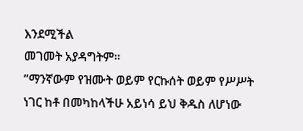እንደሚችል
መገመት አያዳግትም።
”ማንኛውም የዝሙት ወይም የርኩሰት ወይም የሥሥት ነገር ከቶ በመካከላችሁ አይነሳ ይህ ቅዱስ ለሆነው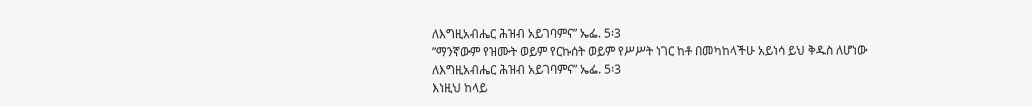ለእግዚአብሔር ሕዝብ አይገባምና” ኤፌ. 5፡3
”ማንኛውም የዝሙት ወይም የርኩሰት ወይም የሥሥት ነገር ከቶ በመካከላችሁ አይነሳ ይህ ቅዱስ ለሆነው ለእግዚአብሔር ሕዝብ አይገባምና” ኤፌ. 5፡3
እነዚህ ከላይ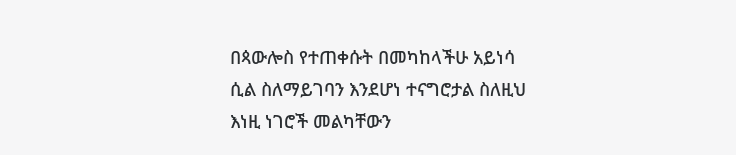በጳውሎስ የተጠቀሱት በመካከላችሁ አይነሳ ሲል ስለማይገባን እንደሆነ ተናግሮታል ስለዚህ እነዚ ነገሮች መልካቸውን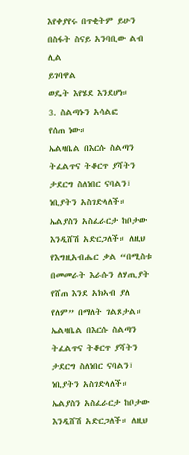እየቀያየሩ በጥቂትም ይሁን በስፋት ስናይ አንባቢው ልብ ሊል
ይገባዋል
ወዴት እየሄደ እንደሆነ።
3. ስልጣኑን አሳልፎ
የሰጠ ነው።
ኤልዛቤል በእርሱ ስልጣን ትፈልጥና ትቆርጥ ያሻትን ታደርግ ስለነበር ናባልን፣ ነቢያትን አስገድላለች። ኤልያስን አስፈራርታ ከቦታው እንዲሸሽ አድርጋለች። ለዚህ የእግዚአብሔር ቃል “በሚስቱ በመመራት እራሱን ለሃጢያት የሸጠ እንደ አክኣብ ያለ የለም” በማለት ገልጾታል።
ኤልዛቤል በእርሱ ስልጣን ትፈልጥና ትቆርጥ ያሻትን ታደርግ ስለነበር ናባልን፣ ነቢያትን አስገድላለች። ኤልያስን አስፈራርታ ከቦታው እንዲሸሽ አድርጋለች። ለዚህ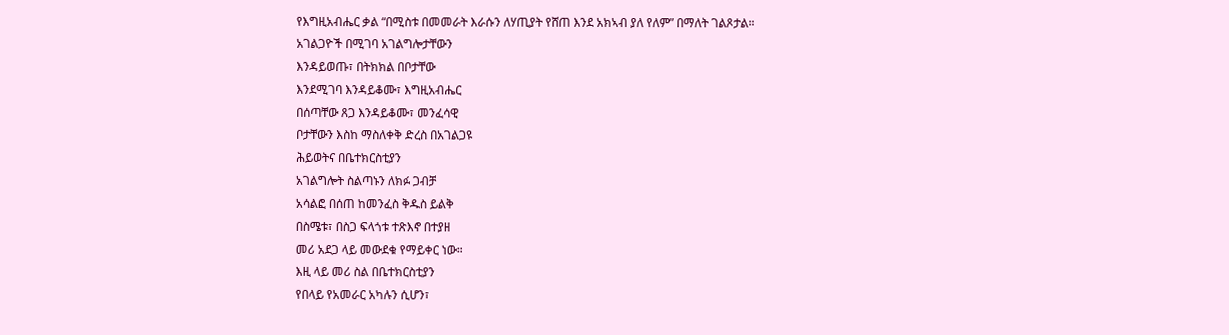የእግዚአብሔር ቃል “በሚስቱ በመመራት እራሱን ለሃጢያት የሸጠ እንደ አክኣብ ያለ የለም” በማለት ገልጾታል።
አገልጋዮች በሚገባ አገልግሎታቸውን
እንዳይወጡ፣ በትክክል በቦታቸው
እንደሚገባ እንዳይቆሙ፣ እግዚአብሔር
በሰጣቸው ጸጋ እንዳይቆሙ፣ መንፈሳዊ
ቦታቸውን እስከ ማስለቀቅ ድረስ በአገልጋዩ
ሕይወትና በቤተክርስቲያን
አገልግሎት ስልጣኑን ለክፉ ጋብቻ
አሳልፎ በሰጠ ከመንፈስ ቅዱስ ይልቅ
በስሜቱ፣ በስጋ ፍላጎቱ ተጽእኖ በተያዘ
መሪ አደጋ ላይ መውደቁ የማይቀር ነው።
እዚ ላይ መሪ ስል በቤተክርስቲያን
የበላይ የአመራር አካሉን ሲሆን፣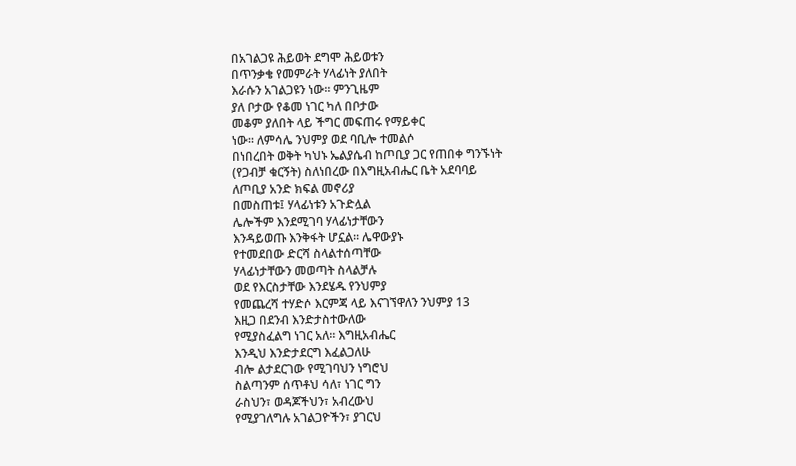በአገልጋዩ ሕይወት ደግሞ ሕይወቱን
በጥንቃቄ የመምራት ሃላፊነት ያለበት
እራሱን አገልጋዩን ነው። ምንጊዜም
ያለ ቦታው የቆመ ነገር ካለ በቦታው
መቆም ያለበት ላይ ችግር መፍጠሩ የማይቀር
ነው። ለምሳሌ ንህምያ ወደ ባቢሎ ተመልሶ
በነበረበት ወቅት ካህኑ ኤልያሴብ ከጦቢያ ጋር የጠበቀ ግንኙነት
(የጋብቻ ቁርኝት) ስለነበረው በእግዚአብሔር ቤት አደባባይ
ለጦቢያ አንድ ክፍል መኖሪያ
በመስጠቱ፤ ሃላፊነቱን አጉድሏል
ሌሎችም እንደሚገባ ሃላፊነታቸውን
እንዳይወጡ እንቅፋት ሆኗል። ሌዋውያኑ
የተመደበው ድርሻ ስላልተሰጣቸው
ሃላፊነታቸውን መወጣት ስላልቻሉ
ወደ የእርስታቸው እንደሄዱ የንህምያ
የመጨረሻ ተሃድሶ እርምጃ ላይ እናገኘዋለን ንህምያ 13
እዚጋ በደንብ እንድታስተውለው
የሚያስፈልግ ነገር አለ። እግዚአብሔር
እንዲህ እንድታደርግ እፈልጋለሁ
ብሎ ልታደርገው የሚገባህን ነግሮህ
ስልጣንም ሰጥቶህ ሳለ፣ ነገር ግን
ራስህን፣ ወዳጆችህን፣ አብረውህ
የሚያገለግሉ አገልጋዮችን፣ ያገርህ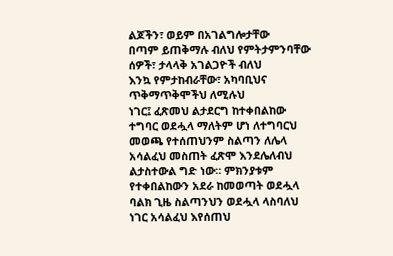ልጆችን፣ ወይም በአገልግሎታቸው
በጣም ይጠቅማሉ ብለህ የምትታምንባቸው
ሰዎች፣ ታላላቅ አገልጋዮች ብለህ
እንኳ የምታከብራቸው፣ አካባቢህና
ጥቅማጥቅሞችህ ለሚሉህ
ነገር፤ ፈጽመህ ልታደርግ ከተቀበልከው
ተግባር ወደሗላ ማለትም ሆነ ለተግባርህ
መወጫ የተሰጠህንም ስልጣን ለሌላ
አሳልፈህ መስጠት ፈጽሞ እንደሌለብህ
ልታስተውል ግድ ነው። ምክንያቱም
የተቀበልከውን አደራ ከመወጣት ወደሗላ
ባልክ ጊዜ ስልጣንህን ወደሗላ ላስባለህ
ነገር አሳልፈህ እየሰጠህ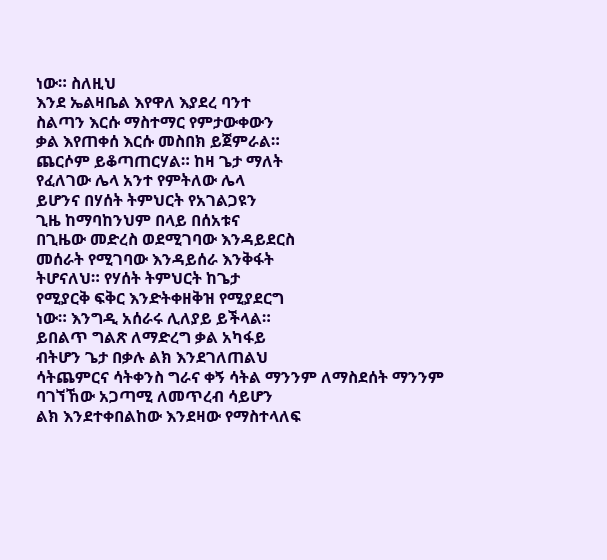ነው። ስለዚህ
እንደ ኤልዛቤል እየዋለ እያደረ ባንተ
ስልጣን እርሱ ማስተማር የምታውቀውን
ቃል እየጠቀሰ እርሱ መስበክ ይጀምራል።
ጨርሶም ይቆጣጠርሃል። ከዛ ጌታ ማለት
የፈለገው ሌላ አንተ የምትለው ሌላ
ይሆንና በሃሰት ትምህርት የአገልጋዩን
ጊዜ ከማባከንህም በላይ በሰአቱና
በጊዜው መድረስ ወደሚገባው እንዳይደርስ
መሰራት የሚገባው እንዳይሰራ እንቅፋት
ትሆናለህ። የሃሰት ትምህርት ከጌታ
የሚያርቅ ፍቅር እንድትቀዘቅዝ የሚያደርግ
ነው። እንግዲ አሰራሩ ሊለያይ ይችላል።
ይበልጥ ግልጽ ለማድረግ ቃል አካፋይ
ብትሆን ጌታ በቃሉ ልክ እንደገለጠልህ
ሳትጨምርና ሳትቀንስ ግራና ቀኝ ሳትል ማንንም ለማስደሰት ማንንም
ባገኘኸው አጋጣሚ ለመጥረብ ሳይሆን
ልክ እንደተቀበልከው እንደዛው የማስተላለፍ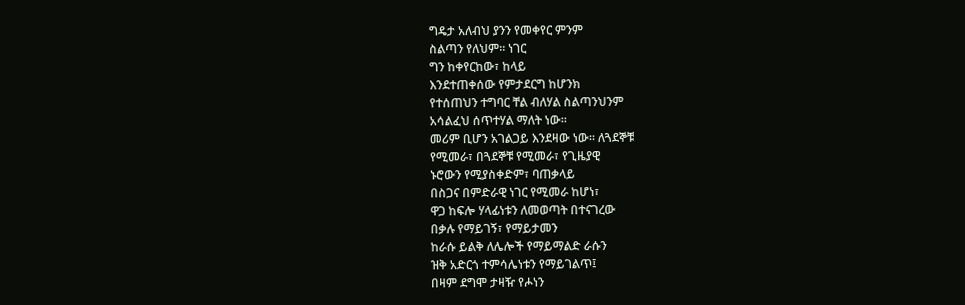ግዴታ አለብህ ያንን የመቀየር ምንም
ስልጣን የለህም። ነገር
ግን ከቀየርከው፣ ከላይ
እንደተጠቀሰው የምታደርግ ከሆንክ
የተሰጠህን ተግባር ቸል ብለሃል ስልጣንህንም
አሳልፈህ ሰጥተሃል ማለት ነው።
መሪም ቢሆን አገልጋይ እንደዛው ነው። ለጓደኞቹ
የሚመራ፣ በጓደኞቹ የሚመራ፣ የጊዜያዊ
ኑሮውን የሚያስቀድም፣ ባጠቃላይ
በስጋና በምድራዊ ነገር የሚመራ ከሆነ፣
ዋጋ ከፍሎ ሃላፊነቱን ለመወጣት በተናገረው
በቃሉ የማይገኝ፣ የማይታመን
ከራሱ ይልቅ ለሌሎች የማይማልድ ራሱን
ዝቅ አድርጎ ተምሳሌነቱን የማይገልጥ፤
በዛም ደግሞ ታዛዥ የሖነን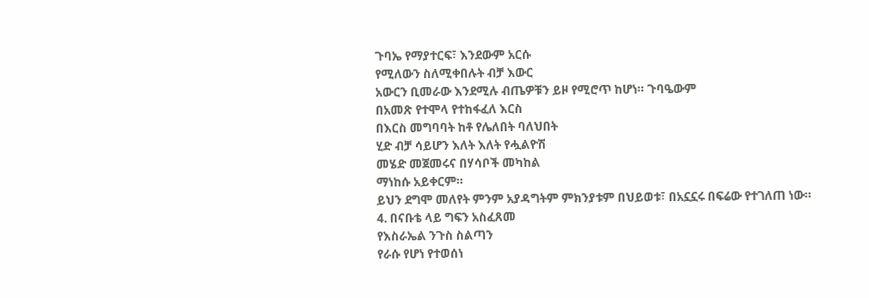ጉባኤ የማያተርፍ፣ እንደውም አርሱ
የሚለውን ስለሚቀበሉት ብቻ እውር
አውርን ቢመራው እንደሚሉ ብጤዎቹን ይዞ የሚሮጥ ከሆነ። ጉባዔውም
በአመጽ የተሞላ የተከፋፈለ እርስ
በእርስ መግባባት ከቶ የሌለበት ባለህበት
ሂድ ብቻ ሳይሆን እለት እለት የሗልዮሽ
መሄድ መጀመሩና በሃሳቦች መካከል
ማነከሱ አይቀርም።
ይህን ደግሞ መለየት ምንም አያዳግትም ምክንያቱም በህይወቱ፣ በአኗኗሩ በፍሬው የተገለጠ ነው።
4. በናቡቴ ላይ ግፍን አስፈጸመ
የእስራኤል ንጉስ ስልጣን
የራሱ የሆነ የተወሰነ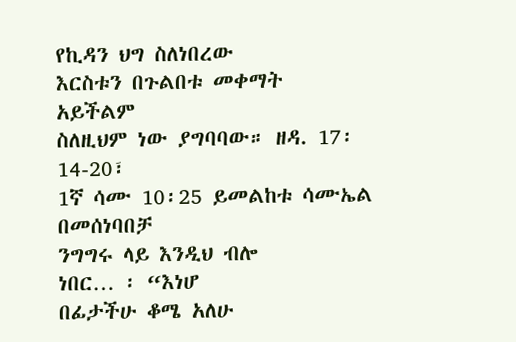የኪዳን ህግ ስለነበረው
እርስቱን በጉልበቱ መቀማት አይችልም
ስለዚህም ነው ያግባባው። ዘዳ. 17፡14-20፣
1ኛ ሳሙ 10፡25 ይመልከቱ ሳሙኤል በመሰነባበቻ
ንግግሩ ላይ እንዲህ ብሎ
ነበር… ፡ “እነሆ
በፊታችሁ ቆሜ አለሁ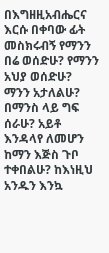በእግዘዚአብሔርና
እርሱ በቀባው ፊት መስክሩብኝ የማንን
በሬ ወሰድሁ? የማንን አህያ ወሰድሁ?
ማንን አታለልሁ? በማንስ ላይ ግፍ ሰራሁ? አይቶ እንዳላየ ለመሆን
ከማን እጅስ ጉቦ ተቀበልሁ? ከእነዚህ
አንዱን እንኳ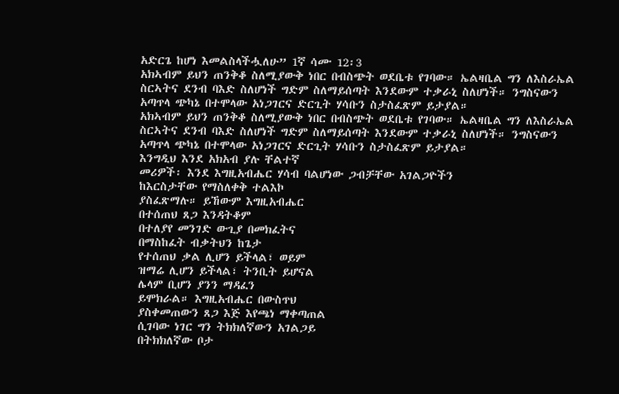አድርጌ ከሆነ እመልስላችሗለሁ” 1ኛ ሳሙ 12፡3
አክኣብም ይህን ጠንቅቆ ስለሚያውቅ ነበር በብስጭት ወደቤቱ የገባው። ኤልዛቤል ግን ለእስራኤል ስርኣትና ደንብ ባእድ ስለሆነች ግድም ስለማይሰጣት እንደውም ተቃራኒ ስለሆነች። ንግስናውን አጣጥላ ጭካኔ በተሞላው አነጋገርና ድርጊት ሃሳቡን ስታስፈጽም ይታያል።
አክኣብም ይህን ጠንቅቆ ስለሚያውቅ ነበር በብስጭት ወደቤቱ የገባው። ኤልዛቤል ግን ለእስራኤል ስርኣትና ደንብ ባእድ ስለሆነች ግድም ስለማይሰጣት እንደውም ተቃራኒ ስለሆነች። ንግስናውን አጣጥላ ጭካኔ በተሞላው አነጋገርና ድርጊት ሃሳቡን ስታስፈጽም ይታያል።
እንግዲህ እንደ አክአብ ያሉ ቸልተኛ
መሪዎች፡ እንደ እግዚአብሔር ሃሳብ ባልሆነው ጋብቻቸው አገልጋዮችን
ከእርስታቸው የማስለቀቅ ተልእኮ
ያስፈጽማሉ። ይኸውም እግዚአብሔር
በተሰጠህ ጸጋ እንዳትቆም
በተለያየ መንገድ ውጊያ በመክፈትና
በማስከፈት ብቃትህን ከጌታ
የተሰጠህ ቃል ሊሆን ይችላል፣ ወይም
ዝማሬ ሊሆን ይችላል፣ ትንቢት ይሆናል
ሌላም ቢሆን ያንን ማዳፈን
ይሞክራል። እግዚአብሔር በውስጥህ
ያስቀመጠውን ጸጋ እጅ እየጫነ ማቀጣጠል
ሲገባው ነገር ግን ትክክለኛውን አገልጋይ
በትክክለኛው ቦታ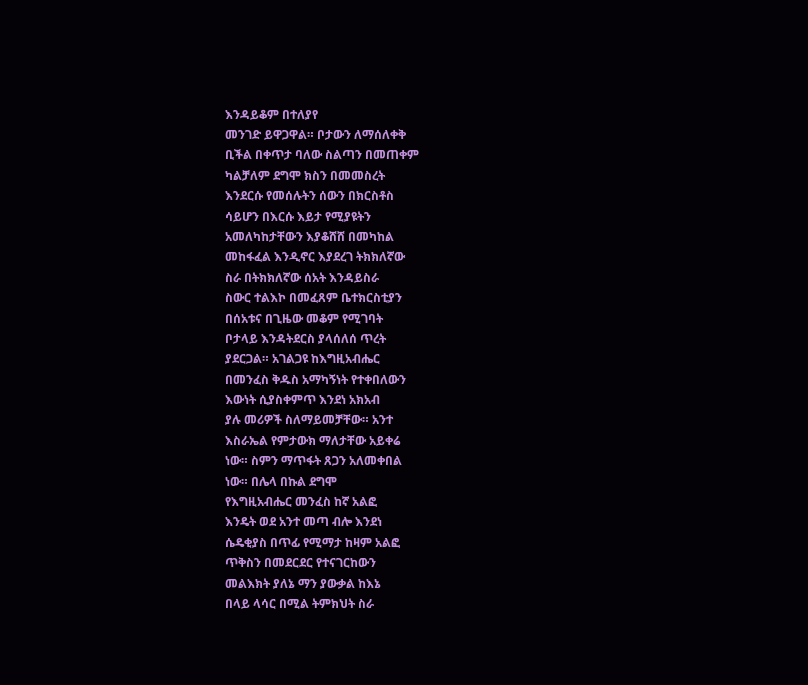እንዳይቆም በተለያየ
መንገድ ይዋጋዋል። ቦታውን ለማሰለቀቅ
ቢችል በቀጥታ ባለው ስልጣን በመጠቀም
ካልቻለም ደግሞ ክስን በመመስረት
እንደርሱ የመሰሉትን ሰውን በክርስቶስ
ሳይሆን በእርሱ እይታ የሚያዩትን
አመለካከታቸውን እያቆሸሸ በመካከል
መከፋፈል እንዲኖር እያደረገ ትክክለኛው
ስራ በትክክለኛው ሰአት እንዳይስራ
ስውር ተልእኮ በመፈጸም ቤተክርስቲያን
በሰአቱና በጊዜው መቆም የሚገባት
ቦታላይ እንዳትደርስ ያላሰለሰ ጥረት
ያደርጋል። አገልጋዩ ከእግዚአብሔር
በመንፈስ ቅዱስ አማካኝነት የተቀበለውን
እውነት ሲያስቀምጥ እንደነ አክአብ
ያሉ መሪዎች ስለማይመቻቸው። አንተ
እስራኤል የምታውክ ማለታቸው አይቀሬ
ነው። ስምን ማጥፋት ጸጋን አለመቀበል
ነው። በሌላ በኩል ደግሞ
የእግዚአብሔር መንፈስ ከኛ አልፎ
እንዴት ወደ አንተ መጣ ብሎ እንደነ
ሴዴቂያስ በጥፊ የሚማታ ከዛም አልፎ
ጥቅስን በመደርደር የተናገርከውን
መልእክት ያለኔ ማን ያውቃል ከእኔ
በላይ ላሳር በሚል ትምክህት ስራ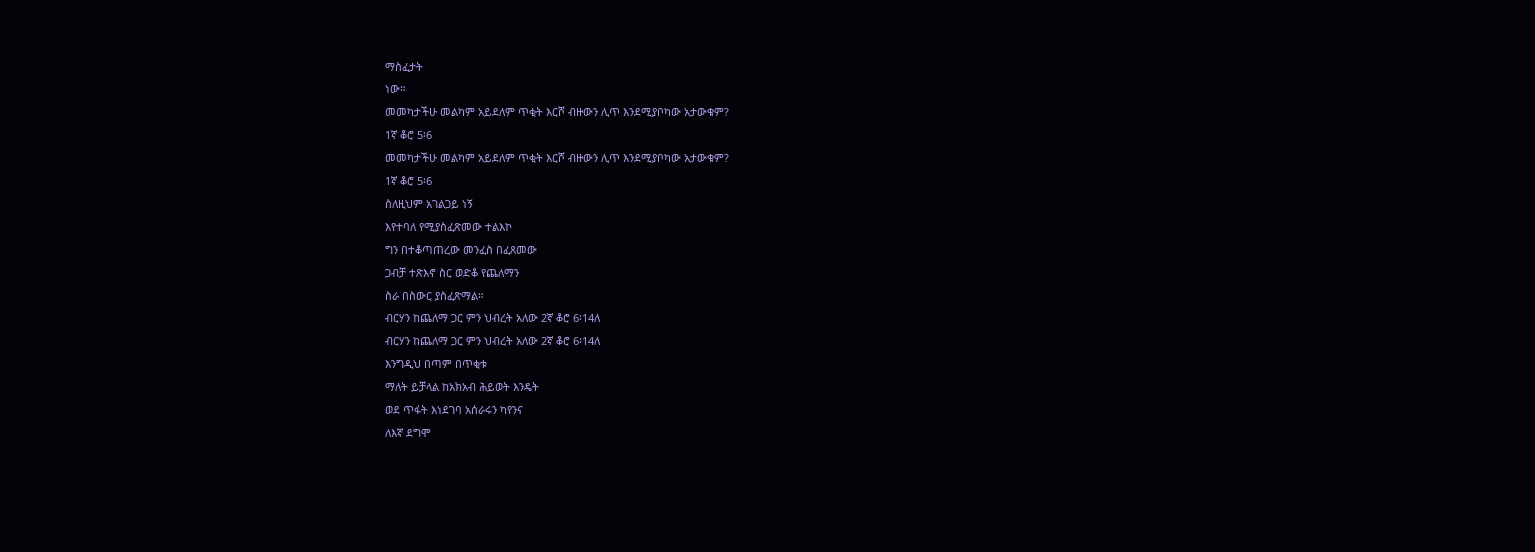ማስፈታት
ነው።
መመካታችሁ መልካም አይደለም ጥቂት እርሾ ብዙውን ሊጥ እንደሚያቦካው አታውቁም?
1ኛ ቆሮ 5፡6
መመካታችሁ መልካም አይደለም ጥቂት እርሾ ብዙውን ሊጥ እንደሚያቦካው አታውቁም?
1ኛ ቆሮ 5፡6
ስለዚህም አገልጋይ ነኝ
እየተባለ የሚያስፈጽመው ተልእኮ
ግን በተቆጣጠረው መንፈስ በፈጸመው
ጋብቻ ተጽእኖ ስር ወድቆ የጨለማን
ስራ በስውር ያስፈጽማል።
ብርሃን ከጨለማ ጋር ምን ህብረት አለው 2ኛ ቆሮ 6፡14ለ
ብርሃን ከጨለማ ጋር ምን ህብረት አለው 2ኛ ቆሮ 6፡14ለ
እንግዲህ በጣም በጥቂቱ
ማለት ይቻላል ከአክአብ ሕይወት እንዴት
ወደ ጥፋት እነደገባ አሰራሩን ካየንና
ለእኛ ደግሞ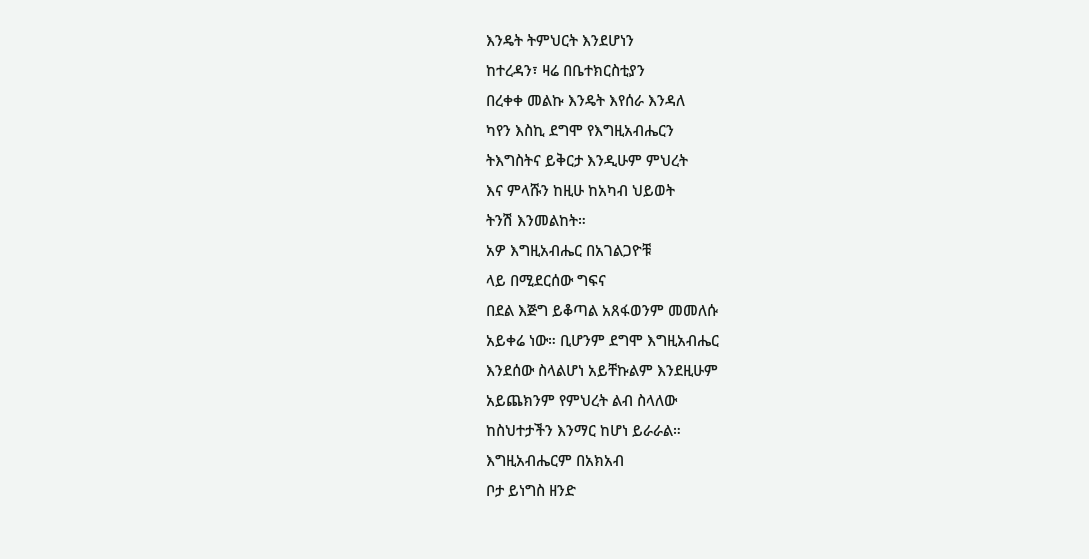እንዴት ትምህርት እንደሆነን
ከተረዳን፣ ዛሬ በቤተክርስቲያን
በረቀቀ መልኩ እንዴት እየሰራ እንዳለ
ካየን እስኪ ደግሞ የእግዚአብሔርን
ትእግስትና ይቅርታ እንዲሁም ምህረት
እና ምላሹን ከዚሁ ከአካብ ህይወት
ትንሽ እንመልከት።
አዎ እግዚአብሔር በአገልጋዮቹ
ላይ በሚደርሰው ግፍና
በደል እጅግ ይቆጣል አጸፋወንም መመለሱ
አይቀሬ ነው። ቢሆንም ደግሞ እግዚአብሔር
እንደሰው ስላልሆነ አይቸኩልም እንደዚሁም
አይጨክንም የምህረት ልብ ስላለው
ከስህተታችን እንማር ከሆነ ይራራል።
እግዚአብሔርም በአክአብ
ቦታ ይነግስ ዘንድ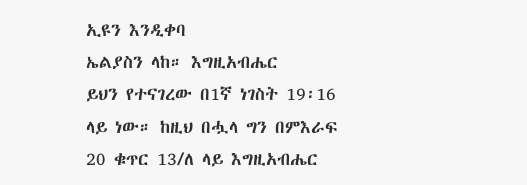ኢዩን እንዲቀባ
ኤልያስን ላከ። እግዚአብሔር
ይህን የተናገረው በ1ኛ ነገስት 19፡16
ላይ ነው። ከዚህ በሗላ ግን በምእራፍ
20 ቁጥር 13/ለ ላይ እግዚአብሔር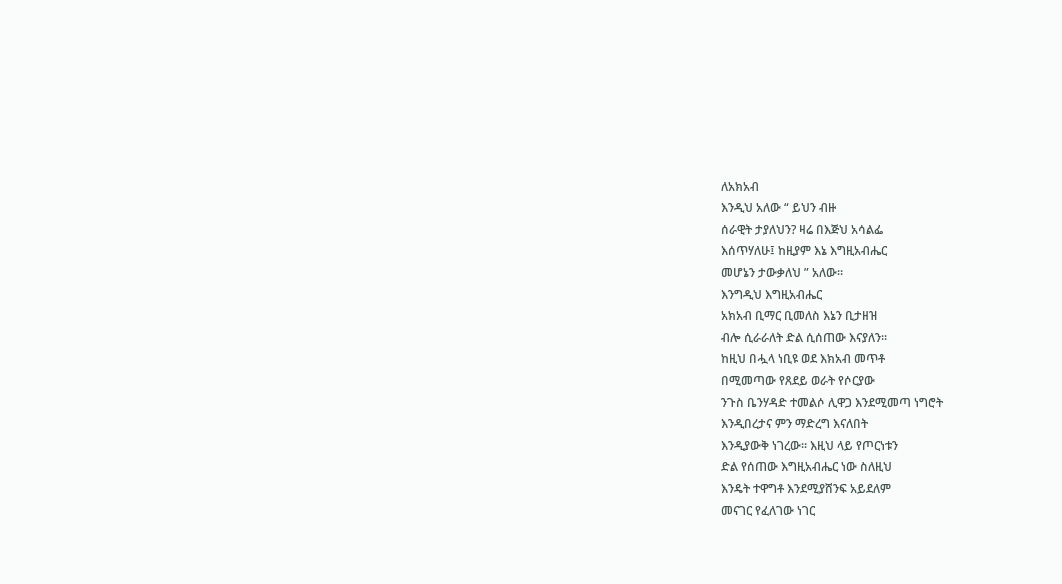ለአክአብ
እንዲህ አለው “ ይህን ብዙ
ሰራዊት ታያለህን? ዛሬ በእጅህ አሳልፌ
እሰጥሃለሁ፤ ከዚያም እኔ እግዚአብሔር
መሆኔን ታውቃለህ ” አለው።
እንግዲህ እግዚአብሔር
አክአብ ቢማር ቢመለስ እኔን ቢታዘዝ
ብሎ ሲራራለት ድል ሲሰጠው እናያለን።
ከዚህ በሗላ ነቢዩ ወደ እክአብ መጥቶ
በሚመጣው የጸደይ ወራት የሶርያው
ንጉስ ቤንሃዳድ ተመልሶ ሊዋጋ እንደሚመጣ ነግሮት
እንዲበረታና ምን ማድረግ እናለበት
እንዲያውቅ ነገረው። እዚህ ላይ የጦርነቱን
ድል የሰጠው እግዚአብሔር ነው ስለዚህ
እንዴት ተዋግቶ እንደሚያሸንፍ አይደለም
መናገር የፈለገው ነገር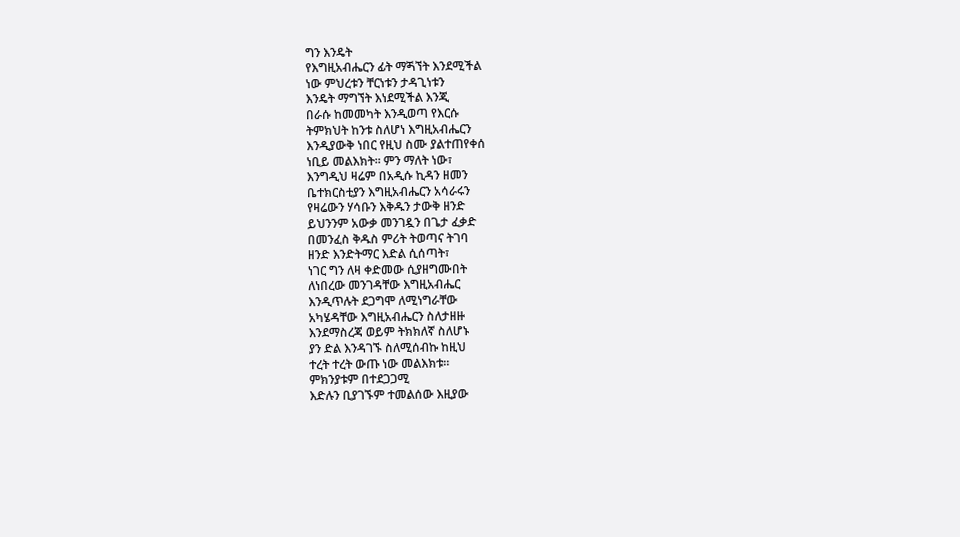ግን እንዴት
የእግዚአብሔርን ፊት ማጝኘት እንደሚችል
ነው ምህረቱን ቸርነቱን ታዳጊነቱን
እንዴት ማግኘት እነደሚችል እንጂ
በራሱ ከመመካት እንዲወጣ የእርሱ
ትምክህት ከንቱ ስለሆነ እግዚአብሔርን
እንዲያውቅ ነበር የዚህ ስሙ ያልተጠየቀሰ
ነቢይ መልእክት። ምን ማለት ነው፣
እንግዲህ ዛሬም በአዲሱ ኪዳን ዘመን
ቤተክርስቲያን እግዚአብሔርን አሳራሩን
የዛሬውን ሃሳቡን እቅዱን ታውቅ ዘንድ
ይህንንም አውቃ መንገዷን በጌታ ፈቃድ
በመንፈስ ቅዱስ ምሪት ትወጣና ትገባ
ዘንድ እንድትማር እድል ሲሰጣት፣
ነገር ግን ለዛ ቀድመው ሲያዘግሙበት
ለነበረው መንገዳቸው እግዚአብሔር
እንዲጥሉት ደጋግሞ ለሚነግራቸው
አካሄዳቸው እግዚአብሔርን ስለታዘዙ
እንደማስረጃ ወይም ትክክለኛ ስለሆኑ
ያን ድል እንዳገኙ ስለሚሰብኩ ከዚህ
ተረት ተረት ውጡ ነው መልእክቱ።
ምክንያቱም በተደጋጋሚ
እድሉን ቢያገኙም ተመልሰው እዚያው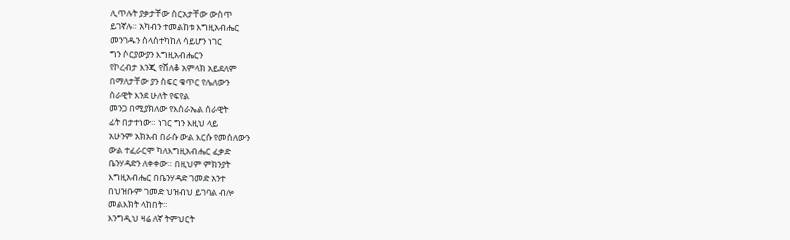ሊጥሉት ያቃታቸው ስርአታቸው ውስጥ
ይገኛሉ። አካብን ተመልከቱ እግዚአብሔር
መንገዱን ስላስተካከለ ሳይሆን ነገር
ግን ሶርያውያን እግዚአብሔርን
የኮረብታ እንጂ የሸለቆ አምላክ አይደለም
በማለታቸው ያን ስፍር ቁጥር የሌለውን
ሰራዊት እንደ ሁለት የፍየል
መንጋ በሚያክለው የእስራኤል ሰራዊት
ፊት በታተነው። ነገር ግን እዚህ ላይ
አሁንም አክአብ በራሱ ውል እርሱ የመሰለውን
ውል ተፈራርሞ ካለእግዚአብሔር ፈቃድ
ቤንሃዳድን ለቀቀው። በዚህም ምክንያት
እግዚአብሔር በቤንሃዳድ ገመድ አንተ
በህዝቡም ገመድ ህዝብህ ይገባል ብሎ
መልእክት ላከበት።
እንግዲህ ዛሬ ለኛ ትምህርት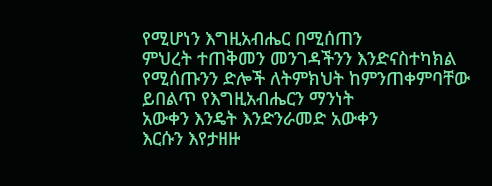የሚሆነን እግዚአብሔር በሚሰጠን
ምህረት ተጠቅመን መንገዳችንን እንድናስተካክል
የሚሰጡንን ድሎች ለትምክህት ከምንጠቀምባቸው
ይበልጥ የእግዚአብሔርን ማንነት
አውቀን እንዴት እንድንራመድ አውቀን
እርሱን እየታዘዙ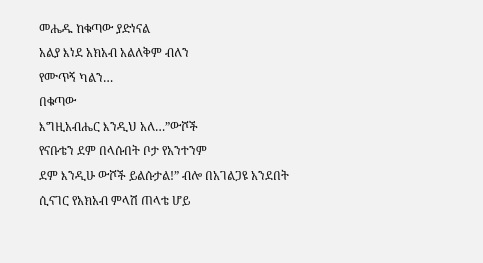መሔዱ ከቁጣው ያድነናል
አልያ እነደ አክአብ አልለቅም ብለን
የሙጥኝ ካልን…
በቁጣው
እግዚአብሔር እንዲህ አለ…”ውሾች
የናቡቴን ደም በላሱበት ቦታ የአንተንም
ደም እንዲሁ ውሾች ይልሱታል!” ብሎ በአገልጋዩ አንደበት
ሲናገር የአክአብ ምላሽ ጠላቴ ሆይ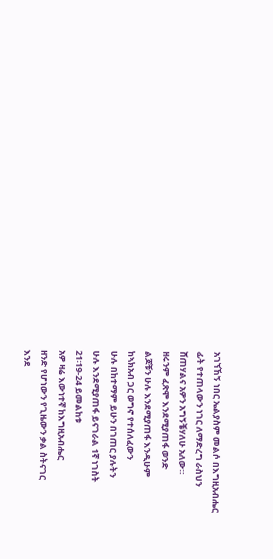አገኘኸኝ ነበር ኤልያስም መልሶ በእግዚአብሔር
ፊት የተጠላውን ነገር ለማድረግ ራስህን
ሸጠሃልና አዎን አግኝቼሃለሁ አለው።
ዘሩንም ፈጽሞ እንደሚያጠፋ ወንድ
ልጆቹን ሁሉ እንደሚያጠፋ እንዲሁም
ከኣክአብ ጋር ወግኖ የተሰለፈውን
ሁሉ በከተማም ይሁን በገጠር ያሉትን
ሁሉ እንደሚያጠፋ ይናገራል 1ኛ ነገስት
21፡19-24 ይመልከቱ
አዎ ዛሬ እውነተኛ ከእግዚአብሔር
ዘንድ የሆነውን የጊዜውን ቃል ስትናገር
እንደ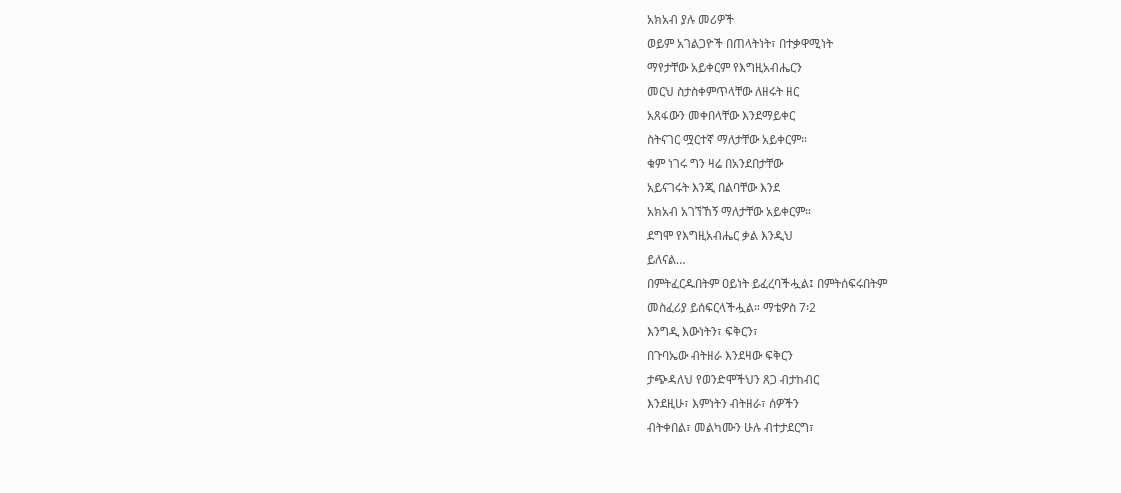አክአብ ያሉ መሪዎች
ወይም አገልጋዮች በጠላትነት፣ በተቃዋሚነት
ማየታቸው አይቀርም የእግዚአብሔርን
መርህ ስታስቀምጥላቸው ለዘሩት ዘር
አጸፋውን መቀበላቸው እንደማይቀር
ስትናገር ሟርተኛ ማለታቸው አይቀርም።
ቁም ነገሩ ግን ዛሬ በአንደበታቸው
አይናገሩት እንጂ በልባቸው እንደ
አክአብ አገኘኸኝ ማለታቸው አይቀርም።
ደግሞ የእግዚአብሔር ቃል እንዲህ
ይለናል…
በምትፈርዱበትም ዐይነት ይፈረባችሗል፤ በምትሰፍሩበትም
መስፈሪያ ይሰፍርላችሗል። ማቴዎስ 7፡2
እንግዲ እውነትን፣ ፍቅርን፣
በጉባኤው ብትዘራ እንደዛው ፍቅርን
ታጭዳለህ የወንድሞችህን ጸጋ ብታከብር
እንደዚሁ፣ እምነትን ብትዘራ፣ ሰዎችን
ብትቀበል፣ መልካሙን ሁሉ ብተታደርግ፣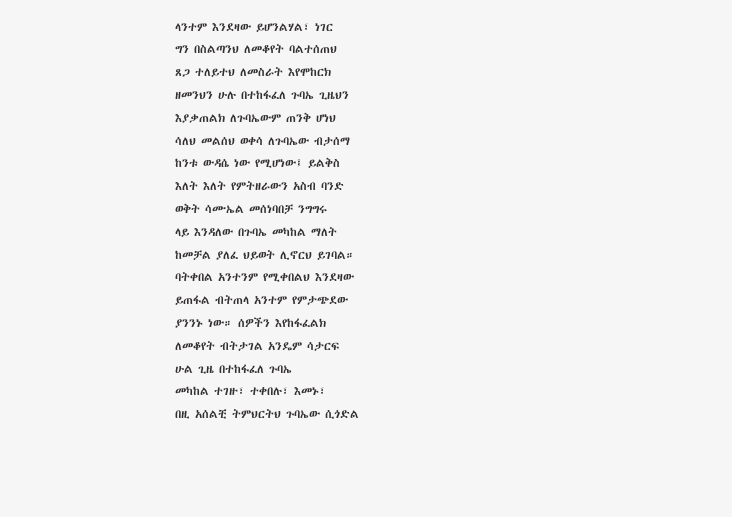ላንተም እንደዛው ይሆንልሃል፣ ነገር
ግን በስልጣንህ ለመቆየት ባልተሰጠህ
ጸጋ ተለይተህ ለመስራት እየሞከርክ
ዘመንህን ሁሉ በተከፋፈለ ጉባኤ ጊዜህን
እያቃጠልክ ለጉባኤውም ጠንቅ ሆነህ
ሳለህ መልሰህ ወቀሳ ለጉባኤው ብታሰማ
ከንቱ ውዳሴ ነው የሚሆነው፤ ይልቅስ
እለት እለት የምትዘራውን አስብ ባንድ
ወቅት ሳሙኤል መሰነባበቻ ንግግሩ
ላይ እንዳለው በጉባኤ መካከል ማለት
ከመቻል ያለፈ ህይወት ሊኖርህ ይገባል።
ባትቀበል አንተንም የሚቀበልህ እንደዛው
ይጠፋል ብትጠላ አንተም የምታጭደው
ያንንኑ ነው። ሰዎችን እየከፋፈልክ
ለመቆየት ብትታገል አንዴም ሳታርፍ
ሁል ጊዜ በተከፋፈለ ጉባኤ
መካከል ተገዙ፣ ተቀበሉ፣ እመኑ፣
በዚ አሰልቺ ትምህርትህ ጉባኤው ሲጎድል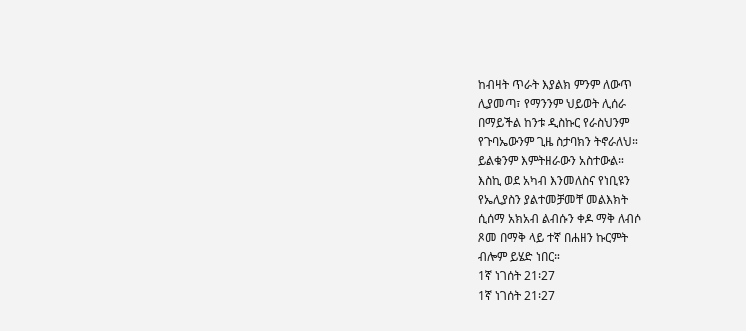ከብዛት ጥራት እያልክ ምንም ለውጥ
ሊያመጣ፣ የማንንም ህይወት ሊሰራ
በማይችል ከንቱ ዲስኩር የራስህንም
የጉባኤውንም ጊዜ ስታባክን ትኖራለህ።
ይልቁንም እምትዘራውን አስተውል።
እስኪ ወደ አካብ እንመለስና የነቢዩን
የኤሊያስን ያልተመቻመቸ መልእክት
ሲሰማ አክአብ ልብሱን ቀዶ ማቅ ለብሶ
ጾመ በማቅ ላይ ተኛ በሐዘን ኩርምት
ብሎም ይሄድ ነበር።
1ኛ ነገሰት 21፡27
1ኛ ነገሰት 21፡27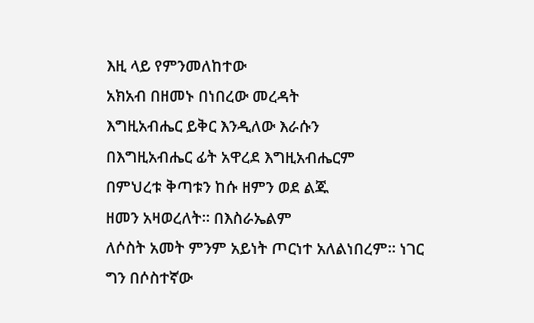እዚ ላይ የምንመለከተው
አክአብ በዘመኑ በነበረው መረዳት
እግዚአብሔር ይቅር እንዲለው እራሱን
በእግዚአብሔር ፊት አዋረደ እግዚአብሔርም
በምህረቱ ቅጣቱን ከሱ ዘምን ወደ ልጁ
ዘመን አዛወረለት። በእስራኤልም
ለሶስት አመት ምንም አይነት ጦርነተ አለልነበረም። ነገር
ግን በሶስተኛው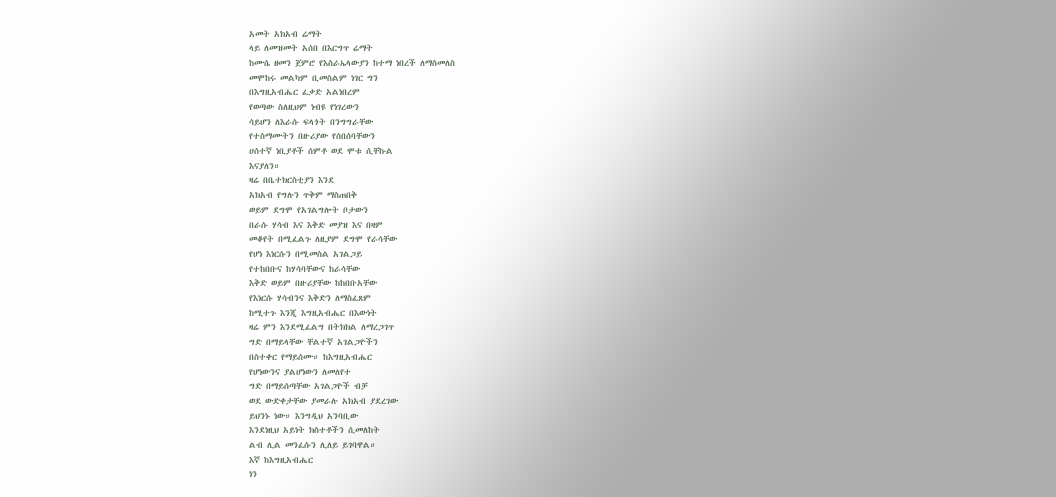አመት አክአብ ሬማት
ላይ ለመዝመት አሰበ በእርግጥ ሬማት
ከሙሴ ዘመን ጀምሮ የእስራኤላውያን ከተማ ነበረች ለማስመለስ
መሞከሩ መልካም ቢመስልም ነገር ግን
በእግዚአብሔር ፈቃድ አልነበረም
የወጣው ስለዚህም ነብዩ የነገረውን
ሳይሆን ለእራሱ ፍላጎት በንግግራቸው
የተስማሙትን በዙሪያው የሰበሰባቸውን
ሀሰተኛ ነቢያቶች ሰምቶ ወደ ሞቱ ሲቸኩል
እናያለን።
ዛሬ በቤተክርስቲያን እንደ
አክአብ የግሉን ጥቅም ማስጠበቅ
ወይም ደግሞ የአገልግሎት ቦታውን
በራሱ ሃሳብ እና እቅድ መያዝ እና በዛም
መቆየት በሚፈልጉ ለዚያም ደግሞ የራሳቸው
የሆነ እነርሱን በሚመስል አገልጋይ
የተከበቡና ከሃሳባቸውና ከራሳቸው
እቅድ ወይም በዙሪያቸው ከከበቡአቸው
የእነርሱ ሃሳብንና እቅድን ለማስፈጸም
ከሚተጉ እንጂ እግዚአብሔር በእውነት
ዛሬ ምን እንደሚፈልግ በትክክል ለማረጋገጥ
ግድ በማይላቸው ቸልተኛ አገልጋዮችን
በስተቀር የማይሰሙ። ከእግዚአብሔር
የሆነውንና ያልሆነውን ለመለየተ
ግድ በማይሰጣቸው አገልጋዮች ብቻ
ወደ ውድቀታቸው ያመራሉ አክአብ ያደረገው
ይህንኑ ነው። እንግዲህ አንባቢው
እንደነዚህ አይነት ክስተቶችን ሲመለከት
ልብ ሊል መንፈሱን ሊለይ ይገባዋል።
እኛ ከእግዚአብሔር
ነን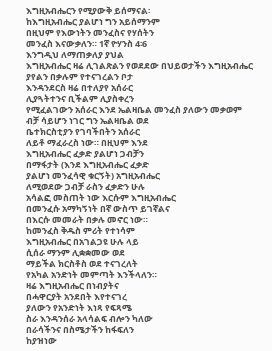እግዚአብሔርን የሚያውቅ ይሰማናል፡
ከእግዚአብሔር ያልሆነ ግን አይሰማንም
በዚህም የእውነትን መንፈስና የሃሰትን
መንፈስ እናውቃለን። 1ኛ ዮሃንስ 4፡6
እንግዲህ ለማጠቃለያ ያህል
እግዚአብሔር ዛሬ ሊገልጽልን የወደደው በህይወታችን እግዚአብሔር
ያየልን በቃሉም የተናገረልን ቦታ
እንዳንደርስ ዛሬ በተለያየ አሰራር
ሊያጓትተንና ቢችልም ሊያስቀረን
የሚፈልገውን አሰራር እንደ ኤልዛቤል መንፈስ ያለውን መቃወም
ብቻ ሳይሆን ነገር ግን ኤልዛቤል ወደ
ቤተክርስቲያን የገባችበትን አሰራር
ለይቶ ማፈራረስ ነው። በዚህም እንደ
እግዚአብሔር ፈቃድ ያልሆነ ጋብቻን
በማፋታት (እንደ እግዚአብሔር ፈቃድ
ያልሆነ መንፈሳዊ ቁርኝት) አግዚአብሔር
ለሚወደው ጋብቻ ራስን ፈቃድን ሁሉ
አሳልፎ መስጠት ነው እርሱም እግዚአብሔር
በመንፈሱ አማካኝነት በኛ ውስጥ ይገኛልና
በእርሱ መመራት በቃሉ መኖር ነው።
ከመንፈስ ቅዱስ ምሪት የተነሳም
እግዚአብሔር በአገልጋዩ ሁሉ ላይ
ሲሰራ ማንም ሊቋቋመው ወደ
ማይችል ክርስቶስ ወደ ተናገረለት
የአካል አንድነት መምጣት እንችላለን።
ዛሬ እግዚአብሔር በነብያትና
በሓዋርያት አንደበት እየተናገረ
ያለውን የአንድነት እነጻ የፍጻሜ
ስራ እንዳንሰራ አላሳልፍ ብሎን ካለው
በራሳችንና በስሜታችን ከፋፍለን
ከያዝነው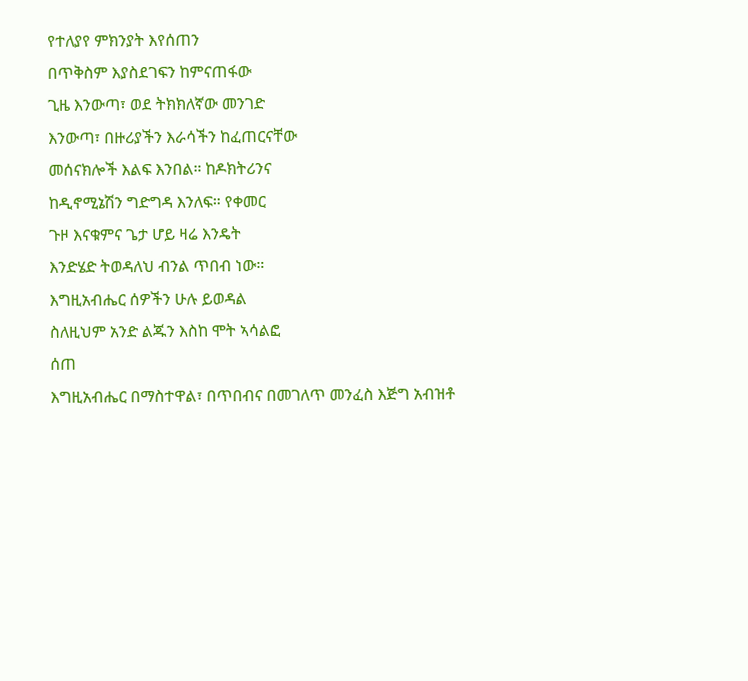የተለያየ ምክንያት እየሰጠን
በጥቅስም እያስደገፍን ከምናጠፋው
ጊዜ እንውጣ፣ ወደ ትክክለኛው መንገድ
እንውጣ፣ በዙሪያችን እራሳችን ከፈጠርናቸው
መሰናክሎች እልፍ እንበል። ከዶክትሪንና
ከዲኖሚኔሽን ግድግዳ እንለፍ። የቀመር
ጉዞ እናቁምና ጌታ ሆይ ዛሬ እንዴት
እንድሄድ ትወዳለህ ብንል ጥበብ ነው።
እግዚአብሔር ሰዎችን ሁሉ ይወዳል
ስለዚህም አንድ ልጁን እስከ ሞት ኣሳልፎ
ሰጠ
እግዚአብሔር በማስተዋል፣ በጥበብና በመገለጥ መንፈስ እጅግ አብዝቶ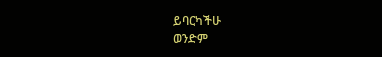ይባርካችሁ
ወንድም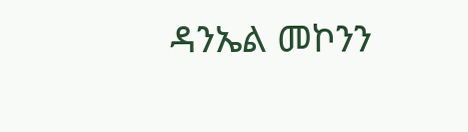ዳንኤል መኮንን